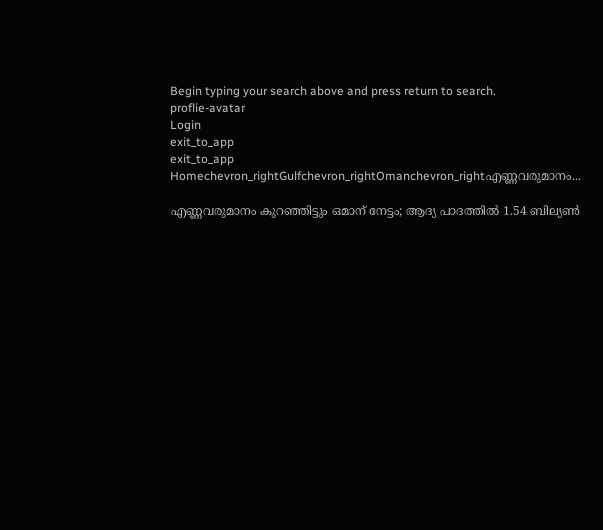Begin typing your search above and press return to search.
proflie-avatar
Login
exit_to_app
exit_to_app
Homechevron_rightGulfchevron_rightOmanchevron_rightഎണ്ണവരുമാനം...

എണ്ണവരുമാനം കുറഞ്ഞിട്ടും ഒമാന് നേട്ടം; ആദ്യ പാദത്തിൽ 1.54 ബില്യൺ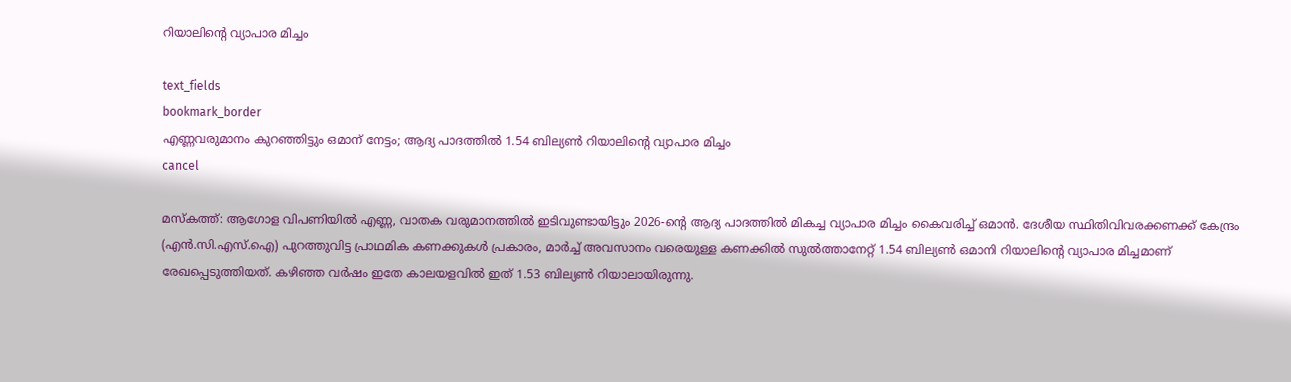റിയാലിന്റെ വ്യാപാര മിച്ചം

text_fields
bookmark_border
എണ്ണവരുമാനം കുറഞ്ഞിട്ടും ഒമാന് നേട്ടം; ആദ്യ പാദത്തിൽ 1.54 ബില്യൺ റിയാലിന്റെ വ്യാപാര മിച്ചം
cancel

മസ്കത്ത്: ആഗോള വിപണിയിൽ എണ്ണ, വാതക വരുമാനത്തിൽ ഇടിവുണ്ടായിട്ടും 2026-ന്റെ ആദ്യ പാദത്തിൽ മികച്ച വ്യാപാര മിച്ചം കൈവരിച്ച് ഒമാൻ. ദേശീയ സ്ഥിതിവിവരക്കണക്ക് കേന്ദ്രം (എൻ.സി.എസ്.ഐ) പുറത്തുവിട്ട പ്രാഥമിക കണക്കുകൾ പ്രകാരം, മാർച്ച് അവസാനം വരെയുള്ള കണക്കിൽ സുൽത്താനേറ്റ് 1.54 ബില്യൺ ഒമാനി റിയാലിന്റെ വ്യാപാര മിച്ചമാണ് രേഖപ്പെടുത്തിയത്. കഴിഞ്ഞ വർഷം ഇതേ കാലയളവിൽ ഇത് 1.53 ബില്യൺ റിയാലായിരുന്നു.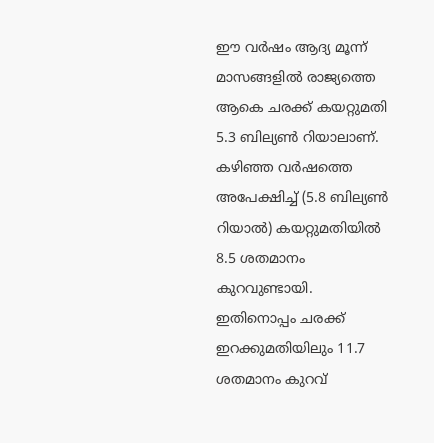ഈ വർഷം ആദ്യ മൂന്ന് മാസങ്ങളിൽ രാജ്യത്തെ ആകെ ചരക്ക് കയറ്റുമതി 5.3 ബില്യൺ റിയാലാണ്. കഴിഞ്ഞ വർഷത്തെ അപേക്ഷിച്ച് (5.8 ബില്യൺ റിയാൽ) കയറ്റുമതിയിൽ 8.5 ശതമാനം കുറവുണ്ടായി. ഇതിനൊപ്പം ചരക്ക് ഇറക്കുമതിയിലും 11.7 ശതമാനം കുറവ്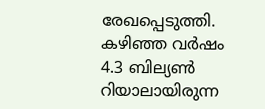രേഖപ്പെടുത്തി. കഴിഞ്ഞ വർഷം 4.3 ബില്യൺ റിയാലായിരുന്ന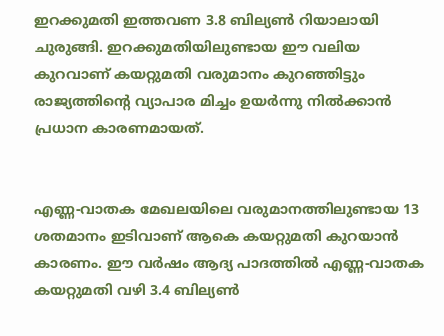ഇറക്കുമതി ഇത്തവണ 3.8 ബില്യൺ റിയാലായി ചുരുങ്ങി. ഇറക്കുമതിയിലുണ്ടായ ഈ വലിയ കുറവാണ് കയറ്റുമതി വരുമാനം കുറഞ്ഞിട്ടും രാജ്യത്തിന്റെ വ്യാപാര മിച്ചം ഉയർന്നു നിൽക്കാൻ പ്രധാന കാരണമായത്.


എണ്ണ-വാതക മേഖലയിലെ വരുമാനത്തിലുണ്ടായ 13 ശതമാനം ഇടിവാണ് ആകെ കയറ്റുമതി കുറയാൻ കാരണം. ഈ വർഷം ആദ്യ പാദത്തിൽ എണ്ണ-വാതക കയറ്റുമതി വഴി 3.4 ബില്യൺ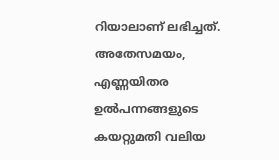റിയാലാണ് ലഭിച്ചത്. അതേസമയം, എണ്ണയിതര ഉൽപന്നങ്ങളുടെ കയറ്റുമതി വലിയ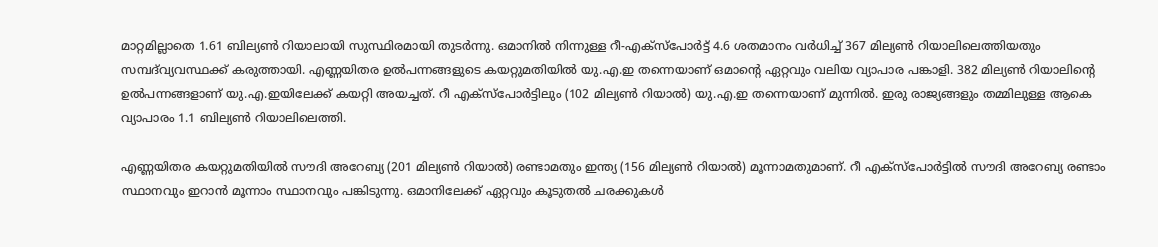മാറ്റമില്ലാതെ 1.61 ബില്യൺ റിയാലായി സുസ്ഥിരമായി തുടർന്നു. ഒമാനിൽ നിന്നുള്ള റീ-എക്സ്പോർട്ട് 4.6 ശതമാനം വർധിച്ച് 367 മില്യൺ റിയാലിലെത്തിയതും സമ്പദ്‌വ്യവസ്ഥക്ക് കരുത്തായി. എണ്ണയിതര ഉൽപന്നങ്ങളുടെ കയറ്റുമതിയിൽ യു.എ.ഇ തന്നെയാണ് ഒമാന്റെ ഏറ്റവും വലിയ വ്യാപാര പങ്കാളി. 382 മില്യൺ റിയാലിന്റെ ഉൽപന്നങ്ങളാണ് യു.എ.ഇയിലേക്ക് കയറ്റി അയച്ചത്. റീ എക്സ്പോർട്ടിലും (102 മില്യൺ റിയാൽ) യു.എ.ഇ തന്നെയാണ് മുന്നിൽ. ഇരു രാജ്യങ്ങളും തമ്മിലുള്ള ആകെ വ്യാപാരം 1.1 ബില്യൺ റിയാലിലെത്തി.

എണ്ണയിതര കയറ്റുമതിയിൽ സൗദി അറേബ്യ (201 മില്യൺ റിയാൽ) രണ്ടാമതും ഇന്ത്യ (156 മില്യൺ റിയാൽ) മൂന്നാമതുമാണ്. റീ എക്സ്പോർട്ടിൽ സൗദി അറേബ്യ രണ്ടാം സ്ഥാനവും ഇറാൻ മൂന്നാം സ്ഥാനവും പങ്കിടുന്നു. ഒമാനിലേക്ക് ഏറ്റവും കൂടുതൽ ചരക്കുകൾ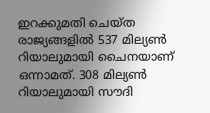ഇറക്കുമതി ചെയ്ത രാജ്യങ്ങളിൽ 537 മില്യൺ റിയാലുമായി ചൈനയാണ് ഒന്നാമത്. 308 മില്യൺ റിയാലുമായി സൗദി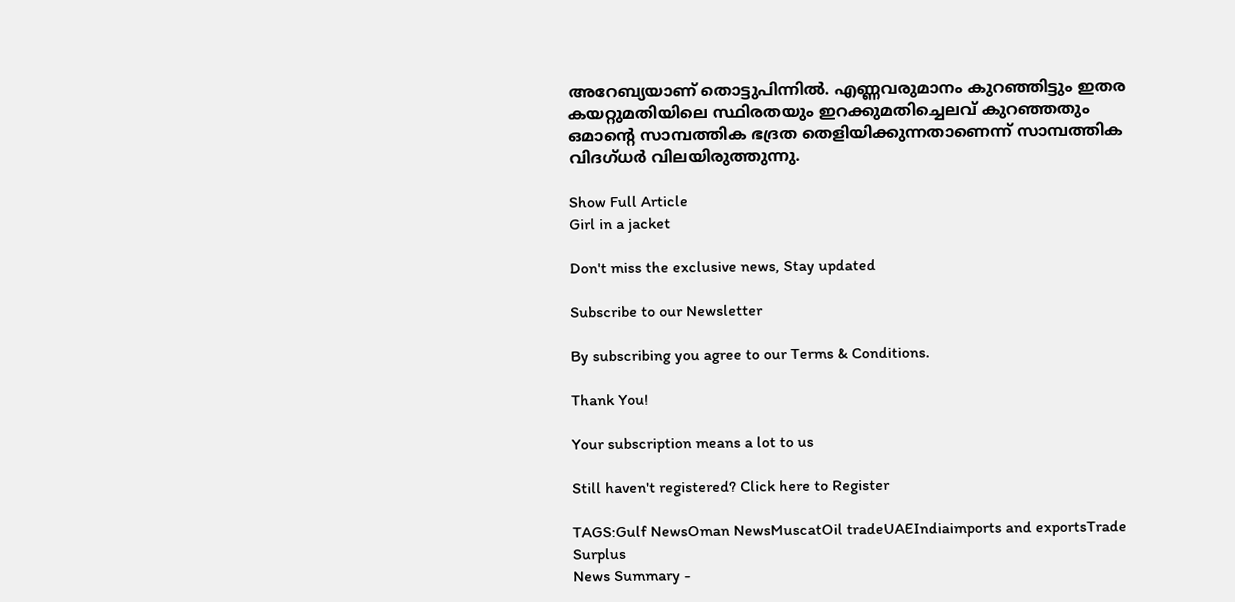അറേബ്യയാണ് തൊട്ടുപിന്നിൽ. എണ്ണവരുമാനം കുറഞ്ഞിട്ടും ഇതര കയറ്റുമതിയിലെ സ്ഥിരതയും ഇറക്കുമതിച്ചെലവ് കുറഞ്ഞതും ഒമാന്റെ സാമ്പത്തിക ഭദ്രത തെളിയിക്കുന്നതാണെന്ന് സാമ്പത്തിക വിദഗ്ധർ വിലയിരുത്തുന്നു.

Show Full Article
Girl in a jacket

Don't miss the exclusive news, Stay updated

Subscribe to our Newsletter

By subscribing you agree to our Terms & Conditions.

Thank You!

Your subscription means a lot to us

Still haven't registered? Click here to Register

TAGS:Gulf NewsOman NewsMuscatOil tradeUAEIndiaimports and exportsTrade Surplus
News Summary -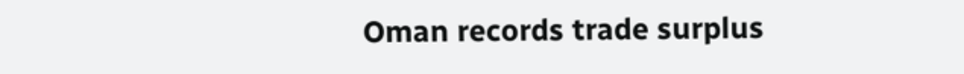Oman records trade surplus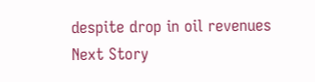despite drop in oil revenues
Next Story